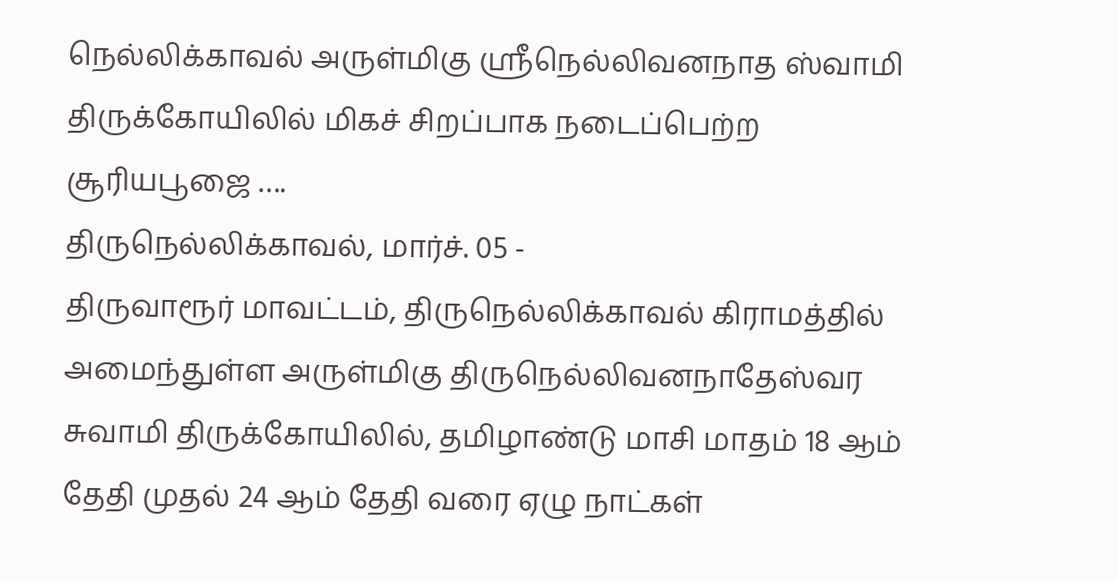நெல்லிக்காவல் அருள்மிகு ஸ்ரீநெல்லிவனநாத ஸ்வாமி திருக்கோயிலில் மிகச் சிறப்பாக நடைப்பெற்ற சூரியபூஜை ….
திருநெல்லிக்காவல், மார்ச். 05 -
திருவாரூர் மாவட்டம், திருநெல்லிக்காவல் கிராமத்தில் அமைந்துள்ள அருள்மிகு திருநெல்லிவனநாதேஸ்வர சுவாமி திருக்கோயிலில், தமிழாண்டு மாசி மாதம் 18 ஆம் தேதி முதல் 24 ஆம் தேதி வரை ஏழு நாட்கள்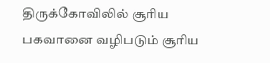திருக்கோவிலில் சூரிய பகவானை வழிபடும் சூரிய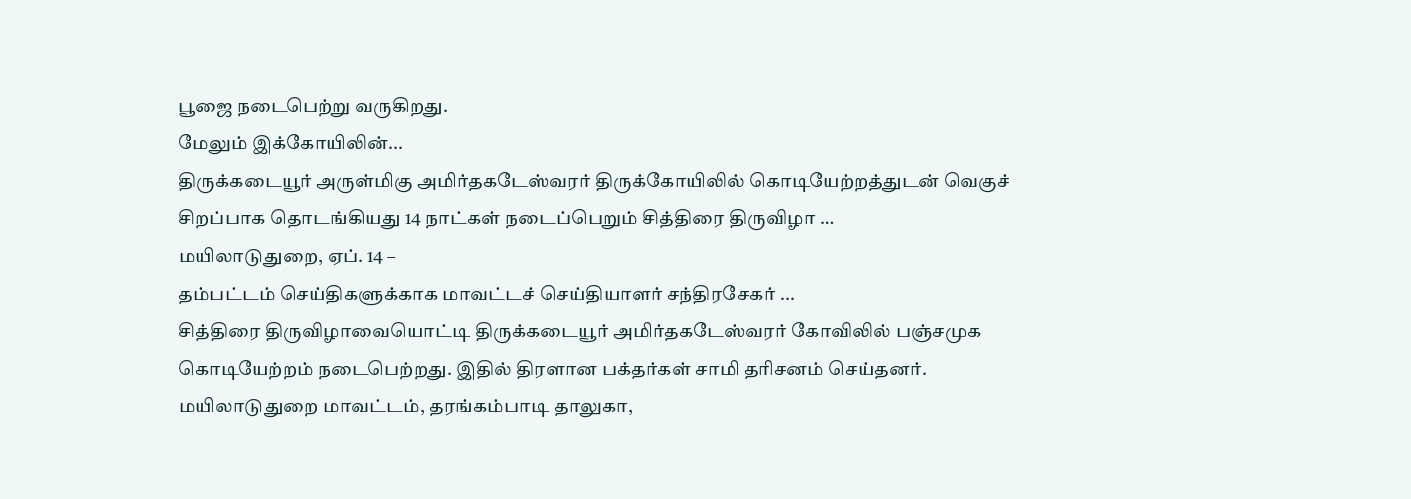பூஜை நடைபெற்று வருகிறது.
மேலும் இக்கோயிலின்...
திருக்கடையூர் அருள்மிகு அமிர்தகடேஸ்வரர் திருக்கோயிலில் கொடியேற்றத்துடன் வெகுச் சிறப்பாக தொடங்கியது 14 நாட்கள் நடைப்பெறும் சித்திரை திருவிழா …
மயிலாடுதுறை, ஏப். 14 –
தம்பட்டம் செய்திகளுக்காக மாவட்டச் செய்தியாளர் சந்திரசேகர் ...
சித்திரை திருவிழாவையொட்டி திருக்கடையூர் அமிர்தகடேஸ்வரர் கோவிலில் பஞ்சமுக கொடியேற்றம் நடைபெற்றது. இதில் திரளான பக்தர்கள் சாமி தரிசனம் செய்தனர்.
மயிலாடுதுறை மாவட்டம், தரங்கம்பாடி தாலுகா,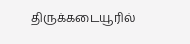திருக்கடையூரில்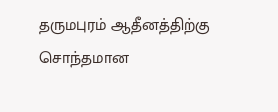தருமபுரம் ஆதீனத்திற்கு சொந்தமான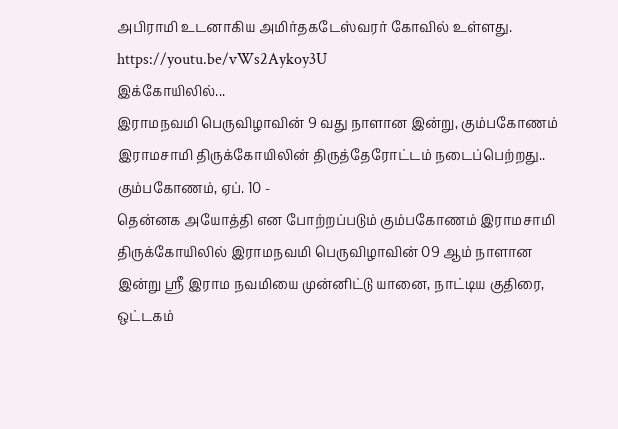அபிராமி உடனாகிய அமிர்தகடேஸ்வரர் கோவில் உள்ளது.
https://youtu.be/vWs2Aykoy3U
இக்கோயிலில்...
இராமநவமி பெருவிழாவின் 9 வது நாளான இன்று, கும்பகோணம் இராமசாமி திருக்கோயிலின் திருத்தேரோட்டம் நடைப்பெற்றது..
கும்பகோணம், ஏப். 10 -
தென்னக அயோத்தி என போற்றப்படும் கும்பகோணம் இராமசாமி திருக்கோயிலில் இராமநவமி பெருவிழாவின் 09 ஆம் நாளான இன்று ஸ்ரீ இராம நவமியை முன்னிட்டு யானை, நாட்டிய குதிரை, ஒட்டகம்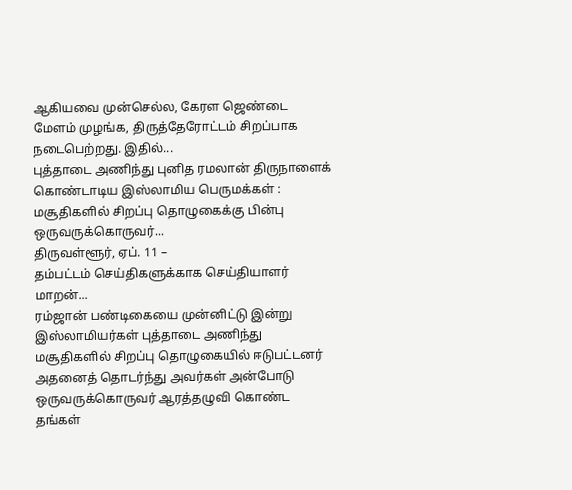ஆகியவை முன்செல்ல, கேரள ஜெண்டை மேளம் முழங்க, திருத்தேரோட்டம் சிறப்பாக நடைபெற்றது. இதில்...
புத்தாடை அணிந்து புனித ரமலான் திருநாளைக் கொண்டாடிய இஸ்லாமிய பெருமக்கள் : மசூதிகளில் சிறப்பு தொழுகைக்கு பின்பு ஒருவருக்கொருவர்...
திருவள்ளூர், ஏப். 11 –
தம்பட்டம் செய்திகளுக்காக செய்தியாளர் மாறன்...
ரம்ஜான் பண்டிகையை முன்னிட்டு இன்று இஸ்லாமியர்கள் புத்தாடை அணிந்து மசூதிகளில் சிறப்பு தொழுகையில் ஈடுபட்டனர் அதனைத் தொடர்ந்து அவர்கள் அன்போடு ஒருவருக்கொருவர் ஆரத்தழுவி கொண்ட தங்கள்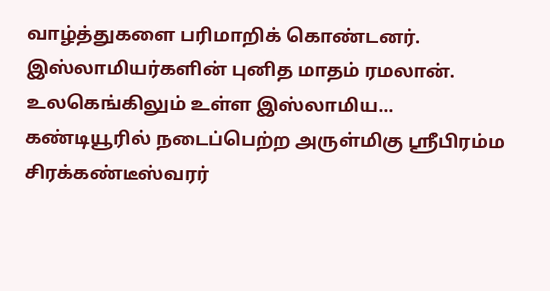வாழ்த்துகளை பரிமாறிக் கொண்டனர்.
இஸ்லாமியர்களின் புனித மாதம் ரமலான். உலகெங்கிலும் உள்ள இஸ்லாமிய...
கண்டியூரில் நடைப்பெற்ற அருள்மிகு ஸ்ரீபிரம்ம சிரக்கண்டீஸ்வரர்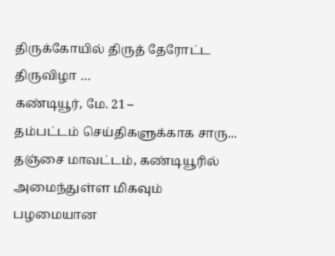திருக்கோயில் திருத் தேரோட்ட திருவிழா …
கண்டியூர், மே. 21 –
தம்பட்டம் செய்திகளுக்காக சாரு...
தஞ்சை மாவட்டம், கண்டியூரில் அமைந்துள்ள மிகவும் பழமையான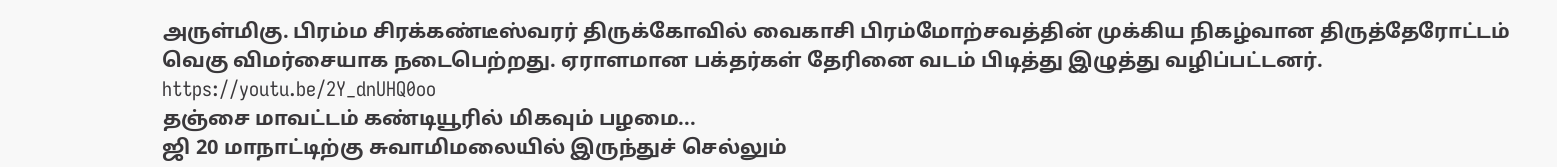அருள்மிகு. பிரம்ம சிரக்கண்டீஸ்வரர் திருக்கோவில் வைகாசி பிரம்மோற்சவத்தின் முக்கிய நிகழ்வான திருத்தேரோட்டம் வெகு விமர்சையாக நடைபெற்றது. ஏராளமான பக்தர்கள் தேரினை வடம் பிடித்து இழுத்து வழிப்பட்டனர்.
https://youtu.be/2Y_dnUHQ0oo
தஞ்சை மாவட்டம் கண்டியூரில் மிகவும் பழமை...
ஜி 20 மாநாட்டிற்கு சுவாமிமலையில் இருந்துச் செல்லும்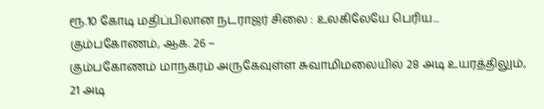ரூ.10 கோடி மதிப்பிலான நடராஜர் சிலை : உலகிலேயே பெரிய...
கும்பகோணம், ஆக. 26 –
கும்பகோணம் மாநகரம் அருகேவுள்ள சுவாமிமலையில் 28 அடி உயரத்திலும், 21 அடி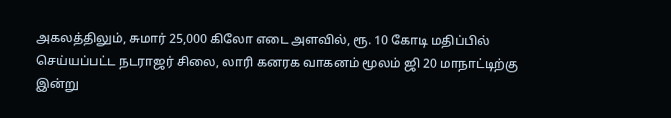அகலத்திலும், சுமார் 25,000 கிலோ எடை அளவில், ரூ. 10 கோடி மதிப்பில் செய்யப்பட்ட நடராஜர் சிலை, லாரி கனரக வாகனம் மூலம் ஜி 20 மாநாட்டிற்கு இன்று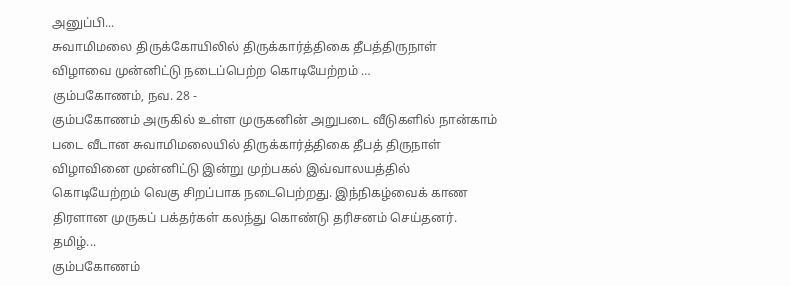அனுப்பி...
சுவாமிமலை திருக்கோயிலில் திருக்கார்த்திகை தீபத்திருநாள் விழாவை முன்னிட்டு நடைப்பெற்ற கொடியேற்றம் …
கும்பகோணம், நவ. 28 -
கும்பகோணம் அருகில் உள்ள முருகனின் அறுபடை வீடுகளில் நான்காம் படை வீடான சுவாமிமலையில் திருக்கார்த்திகை தீபத் திருநாள் விழாவினை முன்னிட்டு இன்று முற்பகல் இவ்வாலயத்தில் கொடியேற்றம் வெகு சிறப்பாக நடைபெற்றது. இந்நிகழ்வைக் காண திரளான முருகப் பக்தர்கள் கலந்து கொண்டு தரிசனம் செய்தனர்.
தமிழ்...
கும்பகோணம்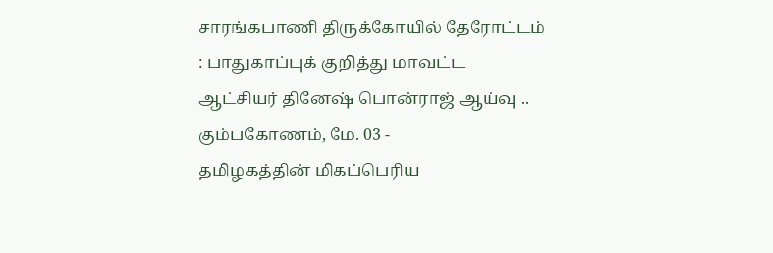சாரங்கபாணி திருக்கோயில் தேரோட்டம் : பாதுகாப்புக் குறித்து மாவட்ட ஆட்சியர் தினேஷ் பொன்ராஜ் ஆய்வு ..
கும்பகோணம், மே. 03 -
தமிழகத்தின் மிகப்பெரிய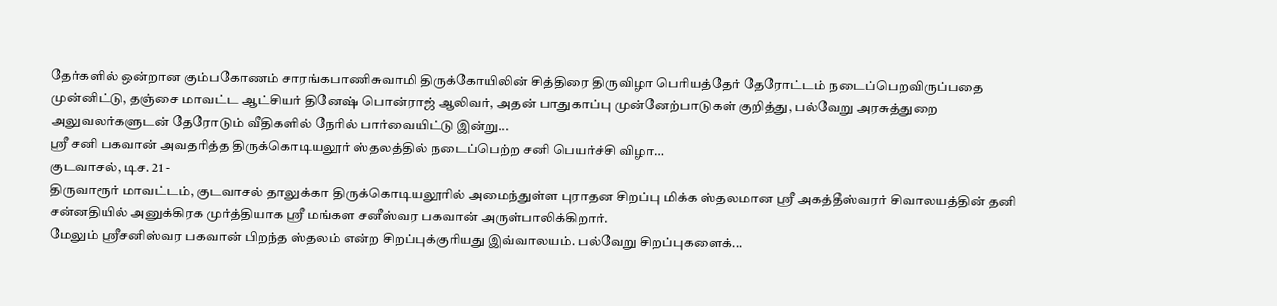தேர்களில் ஒன்றான கும்பகோணம் சாரங்கபாணிசுவாமி திருக்கோயிலின் சித்திரை திருவிழா பெரியத்தேர் தேரோட்டம் நடைப்பெறவிருப்பதை முன்னிட்டு, தஞ்சை மாவட்ட ஆட்சியர் தினேஷ் பொன்ராஜ் ஆலிவர், அதன் பாதுகாப்பு முன்னேற்பாடுகள் குறித்து, பல்வேறு அரசுத்துறை அலுவலர்களுடன் தேரோடும் வீதிகளில் நேரில் பார்வையிட்டு இன்று...
ஸ்ரீ சனி பகவான் அவதரித்த திருக்கொடியலூர் ஸ்தலத்தில் நடைப்பெற்ற சனி பெயர்ச்சி விழா…
குடவாசல், டிச. 21 -
திருவாரூர் மாவட்டம், குடவாசல் தாலுக்கா திருக்கொடியலூரில் அமைந்துள்ள புராதன சிறப்பு மிக்க ஸ்தலமான ஸ்ரீ அகத்தீஸ்வரர் சிவாலயத்தின் தனி சன்னதியில் அனுக்கிரக முர்த்தியாக ஸ்ரீ மங்கள சனீஸ்வர பகவான் அருள்பாலிக்கிறார்.
மேலும் ஸ்ரீசனிஸ்வர பகவான் பிறந்த ஸ்தலம் என்ற சிறப்புக்குரியது இவ்வாலயம். பல்வேறு சிறப்புகளைக்...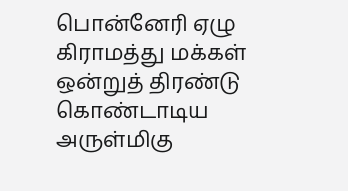பொன்னேரி ஏழு கிராமத்து மக்கள் ஒன்றுத் திரண்டு கொண்டாடிய அருள்மிகு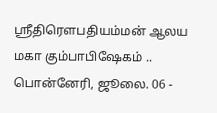ஸ்ரீதிரௌபதியம்மன் ஆலய மகா கும்பாபிஷேகம் ..
பொன்னேரி, ஜூலை. 06 -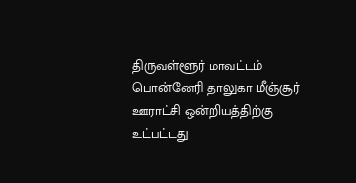திருவள்ளூர் மாவட்டம் பொன்னேரி தாலுகா மீஞ்சூர் ஊராட்சி ஒன்றியத்திற்கு உட்பட்டது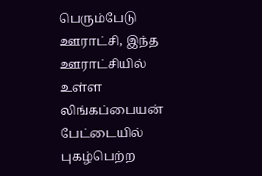பெரும்பேடு ஊராட்சி, இந்த ஊராட்சியில் உள்ள லிங்கப்பையன் பேட்டையில் புகழ்பெற்ற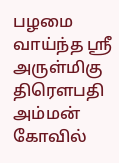பழமை வாய்ந்த ஸ்ரீ அருள்மிகு திரௌபதி அம்மன் கோவில்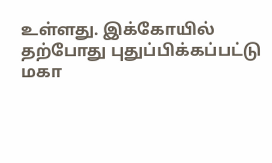உள்ளது. இக்கோயில் தற்போது புதுப்பிக்கப்பட்டு மகா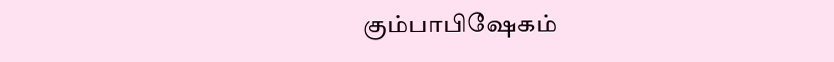கும்பாபிஷேகம்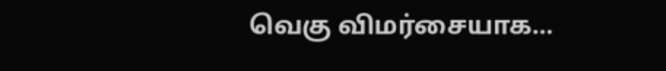வெகு விமர்சையாக...